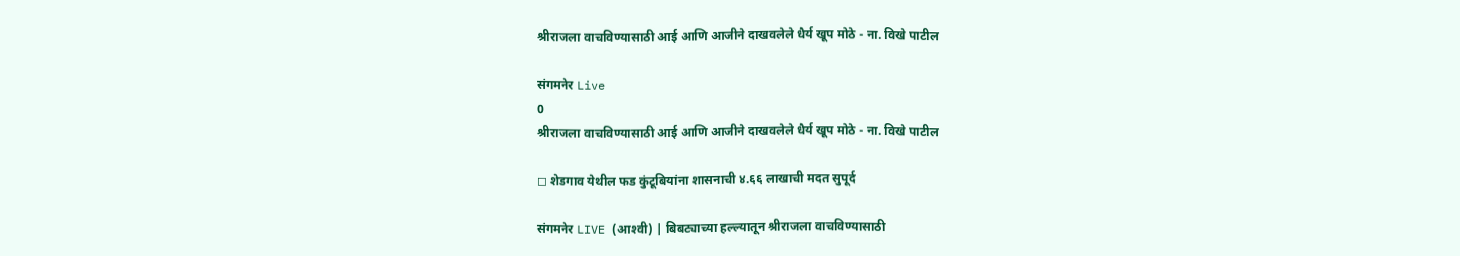श्रीराजला वाचविण्यासाठी आई आणि आजीने दाखवलेले धैर्य खूप मोठे - ना. विखे पाटील

संगमनेर Live
0
श्रीराजला वाचविण्यासाठी आई आणि आजीने दाखवलेले धैर्य खूप मोठे - ना. विखे पाटील

◻ शेडगाव येथील फड कुंटूबियांना शासनाची ४.६६ लाखाची मदत सुपूर्द

संगमनेर LIVE (आश्‍वी) | बिबट्याच्या हल्ल्यातून श्रीराजला वाचविण्यासाठी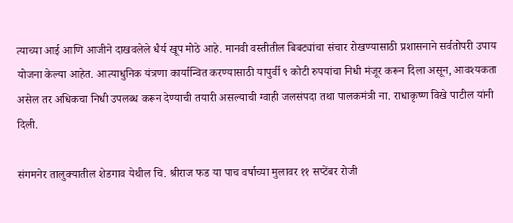त्याच्या आई आणि आजीने दाखवलेले धैर्य खूप मोठे आहे. मानवी वस्तीतील बिबट्यांचा संचार रोखण्यासाठी प्रशासनाने सर्वतोपरी उपाय योजना केल्या आहेत. आत्याधुनिक यंत्रणा कार्यान्वित करण्यासाठी यापुर्वी ९ कोटी रुपयांचा निधी मंजूर करून दिला असून, आवश्यकता असेल तर अधिकचा निधी उपलब्ध करून देण्याची तयारी असल्याची ग्वाही जलसंपदा तथा पालकमंत्री ना. राधाकृष्ण विखे पाटील यांनी दिली.

संगमनेर तालुक्यातील शेडगाव येथील चि. श्रीराज फड या पाच वर्षाच्या मुलावर ११ सप्टेंबर रोजी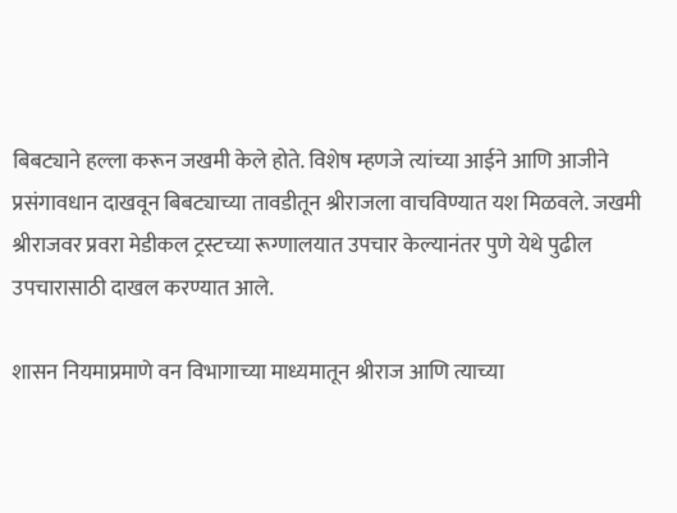बिबट्याने हल्ला करून जखमी केले होते. विशेष म्हणजे त्यांच्या आईने आणि आजीने प्रसंगावधान दाखवून बिबट्याच्या तावडीतून श्रीराजला वाचविण्यात यश मिळवले. जखमी श्रीराजवर प्रवरा मेडीकल ट्रस्टच्या रूग्णालयात उपचार केल्यानंतर पुणे येथे पुढील उपचारासाठी दाखल करण्यात आले.

शासन नियमाप्रमाणे वन विभागाच्या माध्यमातून श्रीराज आणि त्याच्या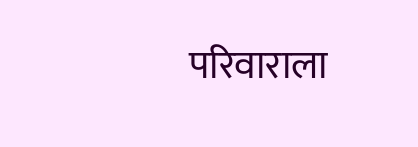परिवाराला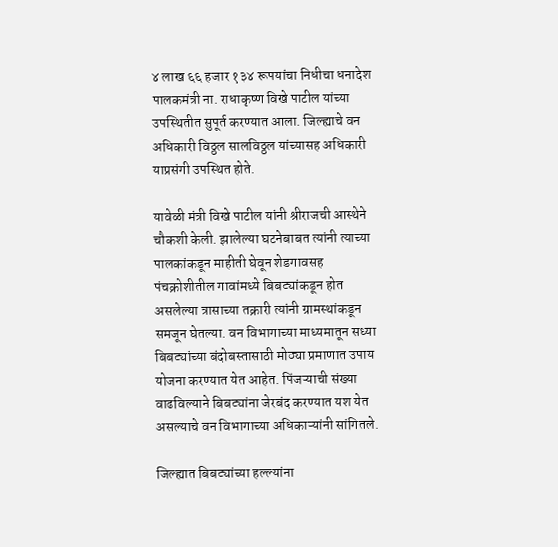४ लाख ६६ हजार १३४ रूपयांचा निधीचा धनादेश पालकमंत्री ना. राधाकृष्ण विखे पाटील यांच्या उपस्थितीत सुपूर्त करण्यात आला. जिल्ह्याचे वन अधिकारी विठ्ठल सालविठ्ठल यांच्यासह अधिकारी याप्रसंगी उपस्थित होते.

यावेळी मंत्री विखे पाटील यांनी श्रीराजची आस्थेने चौकशी केली. झालेल्या घटनेबाबत त्यांनी त्याच्या पालकांकडून माहीती घेवून शेडगावसह पंचक्रोशीतील गावांमध्ये बिबट्यांकडून होत असलेल्या त्रासाच्या तक्रारी त्यांनी ग्रामस्थांकडून समजून घेतल्या. वन विभागाच्या माध्यमातून सध्या बिबट्यांच्या बंदोबस्तासाठी मोठ्या प्रमाणात उपाय योजना करण्यात येत आहेत. पिंजऱ्याची संख्या वाढविल्याने बिबट्यांना जेरबंद करण्यात यश येत असल्याचे वन विभागाच्या अधिकाऱ्यांनी सांगितले.

जिल्‍ह्यात बिबट्यांच्‍या हल्‍ल्‍यांना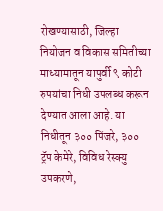रोखण्‍यासाठी, जिल्हा नियोजन व विकास समितीच्या माध्यामातून यापुर्वी ९ कोटी रुपयांचा निधी उपलब्ध करून देण्यात आला आहे. या निधीतून ३०० पिंजरे, ३०० ट्रॅप केमेरे, विविध रेस्‍क्यु उपकरणे,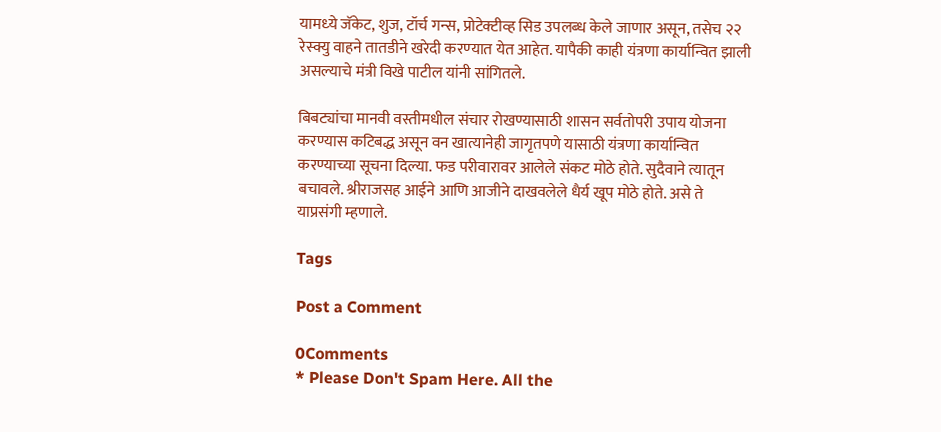यामध्‍ये जॅकेट, शुज, टॉर्च गन्‍स, प्रोटेक्‍टीव्‍ह सिड उपलब्‍ध केले जाणार असून, तसेच २२ रेस्‍क्यु वाहने तातडीने खरेदी करण्‍यात येत आहेत. यापैकी काही यंत्रणा कार्यान्वित झाली असल्याचे मंत्री विखे पाटील यांनी सांगितले.

बिबट्यांचा मानवी वस्तीमधील संचार रोखण्यासाठी शासन सर्वतोपरी उपाय योजना करण्यास कटिबद्ध असून वन खात्यानेही जागृतपणे यासाठी यंत्रणा कार्यान्वित करण्याच्या सूचना दिल्या. फड परीवारावर आलेले संकट मोठे होते. सुदैवाने त्यातून बचावले. श्रीराजसह आईने आणि आजीने दाखवलेले धैर्य खूप मोठे होते. असे ते याप्रसंगी म्हणाले.

Tags

Post a Comment

0Comments
* Please Don't Spam Here. All the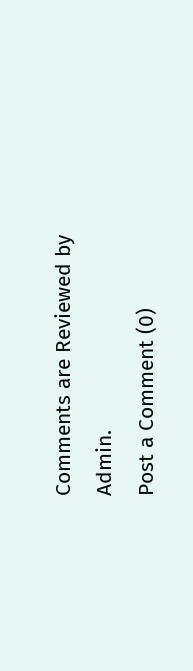Comments are Reviewed by Admin.
Post a Comment (0)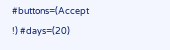#buttons=(Accept !) #days=(20)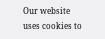Our website uses cookies to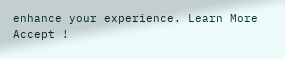enhance your experience. Learn More
Accept !